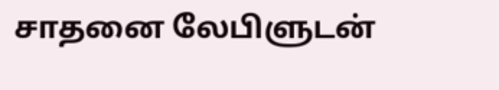சாதனை லேபிளுடன்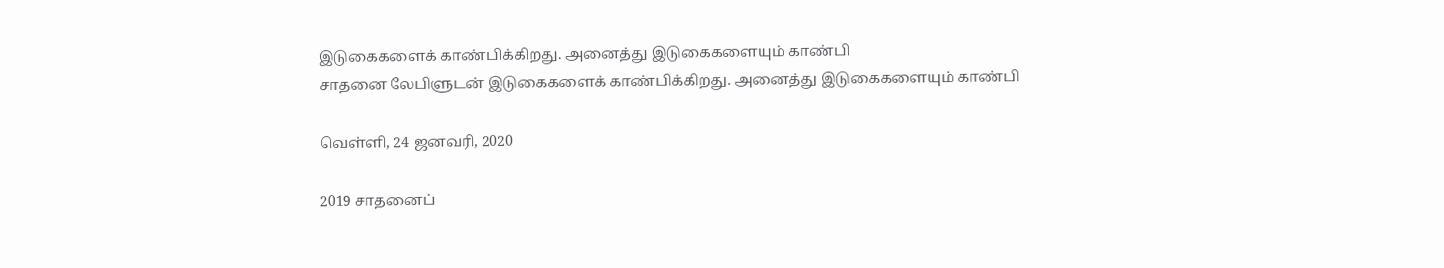இடுகைகளைக் காண்பிக்கிறது. அனைத்து இடுகைகளையும் காண்பி
சாதனை லேபிளுடன் இடுகைகளைக் காண்பிக்கிறது. அனைத்து இடுகைகளையும் காண்பி

வெள்ளி, 24 ஜனவரி, 2020

2019 சாதனைப்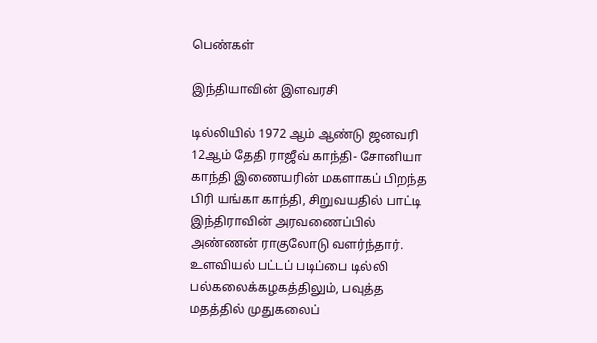பெண்கள்

இந்தியாவின் இளவரசி

டில்லியில் 1972 ஆம் ஆண்டு ஜனவரி 12ஆம் தேதி ராஜீவ் காந்தி- சோனியா காந்தி இணையரின் மகளாகப் பிறந்த பிரி யங்கா காந்தி, சிறுவயதில் பாட்டி இந்திராவின் அரவணைப்பில் அண்ணன் ராகுலோடு வளர்ந்தார்.  உளவியல் பட்டப் படிப்பை டில்லி பல்கலைக்கழகத்திலும், பவுத்த மதத்தில் முதுகலைப்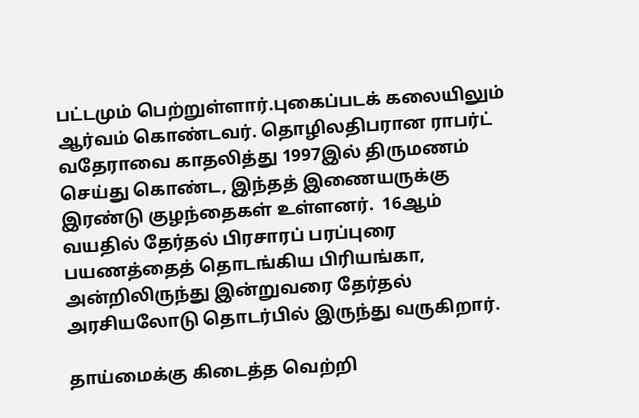பட்டமும் பெற்றுள்ளார்.புகைப்படக் கலையிலும் ஆர்வம் கொண்டவர். தொழிலதிபரான ராபர்ட் வதேராவை காதலித்து 1997இல் திருமணம் செய்து கொண்ட, இந்தத் இணையருக்கு இரண்டு குழந்தைகள் உள்ளனர்.  16ஆம் வயதில் தேர்தல் பிரசாரப் பரப்புரை பயணத்தைத் தொடங்கிய பிரியங்கா, அன்றிலிருந்து இன்றுவரை தேர்தல் அரசியலோடு தொடர்பில் இருந்து வருகிறார்.

தாய்மைக்கு கிடைத்த வெற்றி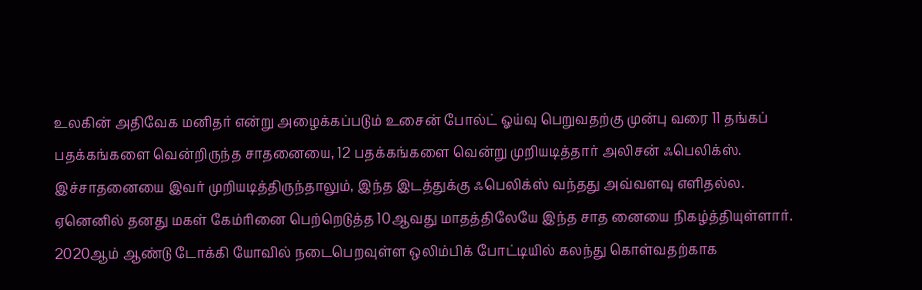உலகின் அதிவேக மனிதர் என்று அழைக்கப்படும் உசைன் போல்ட் ஓய்வு பெறுவதற்கு முன்பு வரை 11 தங்கப் பதக்கங்களை வென்றிருந்த சாதனையை, 12 பதக்கங்களை வென்று முறியடித்தார் அலிசன் ஃபெலிக்ஸ். இச்சாதனையை இவர் முறியடித்திருந்தாலும், இந்த இடத்துக்கு ஃபெலிக்ஸ் வந்தது அவ்வளவு எளிதல்ல. ஏனெனில் தனது மகள் கேம்ரினை பெற்றெடுத்த 10ஆவது மாதத்திலேயே இந்த சாத னையை நிகழ்த்தியுள்ளார்.  2020ஆம் ஆண்டு டோக்கி யோவில் நடைபெறவுள்ள ஒலிம்பிக் போட்டியில் கலந்து கொள்வதற்காக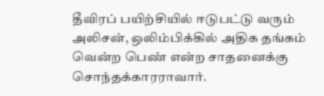தீவிரப் பயிற்சியில் ஈடுபட்டு வரும் அலிசன், ஒலிம்பிக்கில் அதிக தங்கம் வென்ற பெண் என்ற சாதனைக்கு சொந்தக்காரராவார்.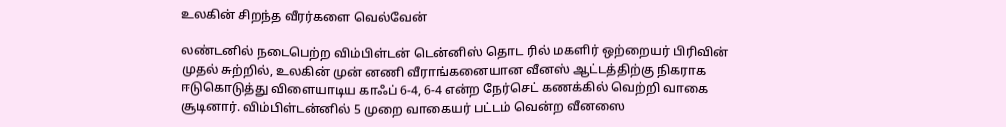உலகின் சிறந்த வீரர்களை வெல்வேன்

லண்டனில் நடைபெற்ற விம்பிள்டன் டென்னிஸ் தொட ரில் மகளிர் ஒற்றையர் பிரிவின் முதல் சுற்றில், உலகின் முன் னணி வீராங்கனையான வீனஸ் ஆட்டத்திற்கு நிகராக ஈடுகொடுத்து விளையாடிய காஃப் 6-4, 6-4 என்ற நேர்செட் கணக்கில் வெற்றி வாகை சூடினார். விம்பிள்டன்னில் 5 முறை வாகையர் பட்டம் வென்ற வீனஸை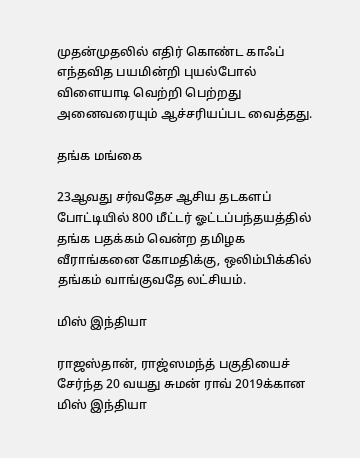முதன்முதலில் எதிர் கொண்ட காஃப் எந்தவித பயமின்றி புயல்போல் விளையாடி வெற்றி பெற்றது அனைவரையும் ஆச்சரியப்பட வைத்தது.

தங்க மங்கை

23ஆவது சர்வதேச ஆசிய தடகளப் போட்டியில் 800 மீட்டர் ஓட்டப்பந்தயத்தில் தங்க பதக்கம் வென்ற தமிழக வீராங்கனை கோமதிக்கு, ஒலிம்பிக்கில் தங்கம் வாங்குவதே லட்சியம்.

மிஸ் இந்தியா

ராஜஸ்தான், ராஜ்ஸமந்த் பகுதியைச் சேர்ந்த 20 வயது சுமன் ராவ் 2019க்கான மிஸ் இந்தியா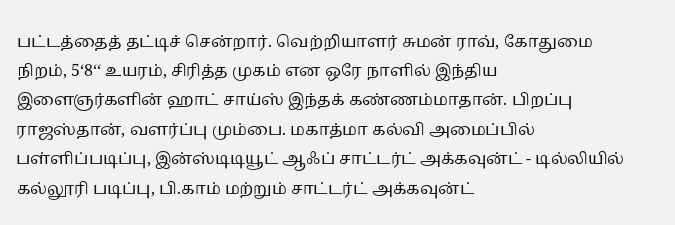பட்டத்தைத் தட்டிச் சென்றார். வெற்றியாளர் சுமன் ராவ், கோதுமை நிறம், 5‘8‘‘ உயரம், சிரித்த முகம் என ஒரே நாளில் இந்திய இளைஞர்களின் ஹாட் சாய்ஸ் இந்தக் கண்ணம்மாதான். பிறப்பு ராஜஸ்தான், வளர்ப்பு மும்பை. மகாத்மா கல்வி அமைப்பில் பள்ளிப்படிப்பு, இன்ஸ்டிடியூட் ஆஃப் சாட்டர்ட் அக்கவுன்ட் - டில்லியில் கல்லூரி படிப்பு, பி.காம் மற்றும் சாட்டர்ட் அக்கவுன்ட்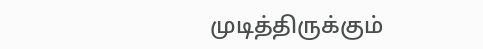முடித்திருக்கும்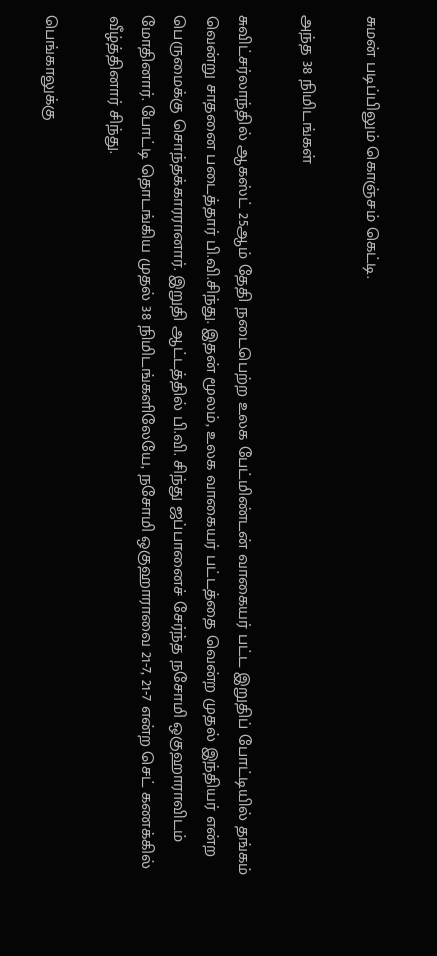சுமன் படிப்பிலும் கொஞ்சம் கெட்டி.

அந்த 38 நிமிடங்கள்

சுவிட்சர்லாந்தில் ஆகஸ்ட் 25ஆம் தேதி நடைபெற்ற உலக பேட்மிண்டன் வாகையர் பட்ட இறுதிப் போட்டியில் தங்கம் வென்று சாதனை படைத்தார் பி.வி.சிந்து. இதன் மூலம், உலக வாகையர் பட்டத்தை வென்ற முதல் இந்தியர் என்ற பெருமைக்கு சொந்தக்காரரானார். இறுதி ஆட்டத்தில் பி.வி. சிந்து ஜப்பானைச் சேர்ந்த நசோமி ஒகுஹாராவிடம் மோதினார். போட்டி தொடங்கிய முதல் 38 நிமிடங்களிலேயே, நசோமி ஒகுஹாராவை 21-7, 21-7 என்ற செட் கணக்கில் வீழ்த்தினார் சிந்து.

பெங்காலுக்கு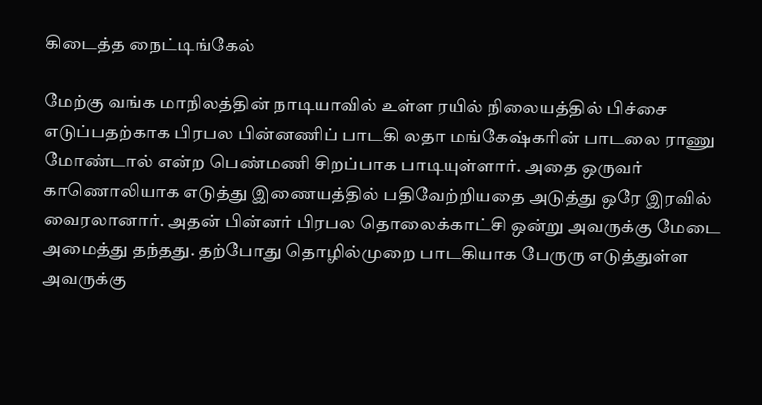கிடைத்த நைட்டிங்கேல்

மேற்கு வங்க மாநிலத்தின் நாடியாவில் உள்ள ரயில் நிலையத்தில் பிச்சை எடுப்பதற்காக பிரபல பின்னணிப் பாடகி லதா மங்கேஷ்கரின் பாடலை ராணு மோண்டால் என்ற பெண்மணி சிறப்பாக பாடியுள்ளார். அதை ஒருவர் காணொலியாக எடுத்து இணையத்தில் பதிவேற்றியதை அடுத்து ஒரே இரவில் வைரலானார். அதன் பின்னர் பிரபல தொலைக்காட்சி ஒன்று அவருக்கு மேடை அமைத்து தந்தது. தற்போது தொழில்முறை பாடகியாக பேருரு எடுத்துள்ள அவருக்கு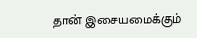தான் இசையமைக்கும்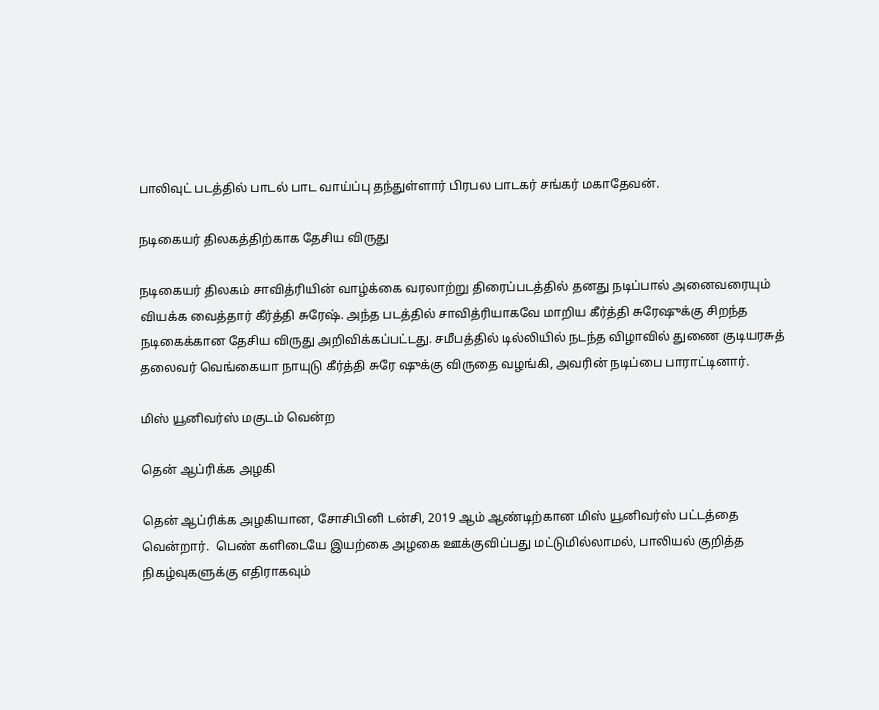பாலிவுட் படத்தில் பாடல் பாட வாய்ப்பு தந்துள்ளார் பிரபல பாடகர் சங்கர் மகாதேவன்.

நடிகையர் திலகத்திற்காக தேசிய விருது

நடிகையர் திலகம் சாவித்ரியின் வாழ்க்கை வரலாற்று திரைப்படத்தில் தனது நடிப்பால் அனைவரையும் வியக்க வைத்தார் கீர்த்தி சுரேஷ். அந்த படத்தில் சாவித்ரியாகவே மாறிய கீர்த்தி சுரேஷுக்கு சிறந்த நடிகைக்கான தேசிய விருது அறிவிக்கப்பட்டது. சமீபத்தில் டில்லியில் நடந்த விழாவில் துணை குடியரசுத் தலைவர் வெங்கையா நாயுடு கீர்த்தி சுரே ஷுக்கு விருதை வழங்கி, அவரின் நடிப்பை பாராட்டினார்.

மிஸ் யூனிவர்ஸ் மகுடம் வென்ற

தென் ஆப்ரிக்க அழகி

தென் ஆப்ரிக்க அழகியான, சோசிபினி டன்சி, 2019 ஆம் ஆண்டிற்கான மிஸ் யூனிவர்ஸ் பட்டத்தை வென்றார்.  பெண் களிடையே இயற்கை அழகை ஊக்குவிப்பது மட்டுமில்லாமல், பாலியல் குறித்த நிகழ்வுகளுக்கு எதிராகவும்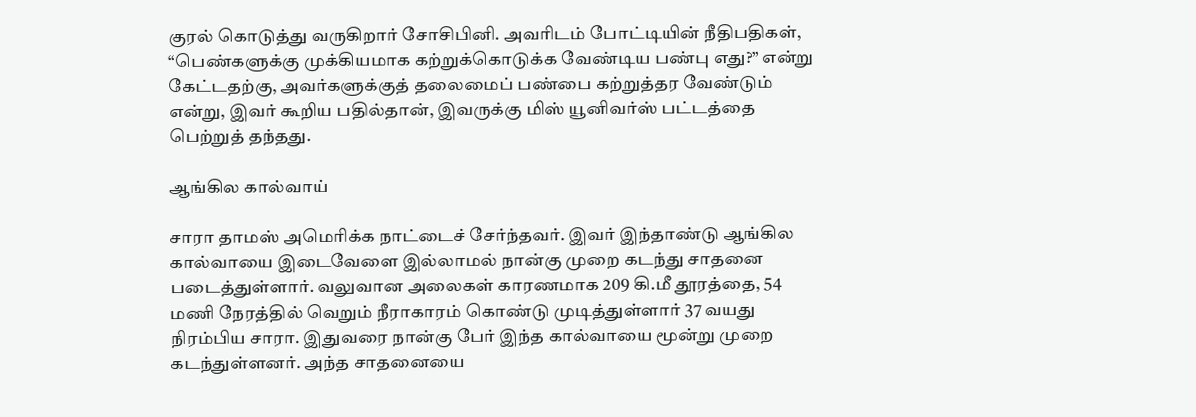குரல் கொடுத்து வருகிறார் சோசிபினி. அவரிடம் போட்டியின் நீதிபதிகள், “பெண்களுக்கு முக்கியமாக கற்றுக்கொடுக்க வேண்டிய பண்பு எது?” என்று கேட்டதற்கு, அவர்களுக்குத் தலைமைப் பண்பை கற்றுத்தர வேண்டும் என்று, இவர் கூறிய பதில்தான், இவருக்கு மிஸ் யூனிவர்ஸ் பட்டத்தை பெற்றுத் தந்தது.

ஆங்கில கால்வாய்

சாரா தாமஸ் அமெரிக்க நாட்டைச் சேர்ந்தவர். இவர் இந்தாண்டு ஆங்கில கால்வாயை இடைவேளை இல்லாமல் நான்கு முறை கடந்து சாதனை படைத்துள்ளார். வலுவான அலைகள் காரணமாக 209 கி.மீ தூரத்தை, 54 மணி நேரத்தில் வெறும் நீராகாரம் கொண்டு முடித்துள்ளார் 37 வயது நிரம்பிய சாரா. இதுவரை நான்கு பேர் இந்த கால்வாயை மூன்று முறை கடந்துள்ளனர். அந்த சாதனையை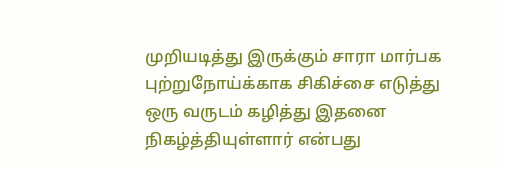முறியடித்து இருக்கும் சாரா மார்பக புற்றுநோய்க்காக சிகிச்சை எடுத்து ஒரு வருடம் கழித்து இதனை நிகழ்த்தியுள்ளார் என்பது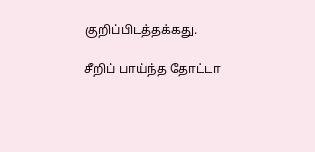குறிப்பிடத்தக்கது.

சீறிப் பாய்ந்த தோட்டா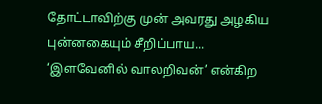தோட்டாவிற்கு முன் அவரது அழகிய புன்னகையும் சீறிப்பாய... ‘இளவேனில் வாலறிவன்’ என்கிற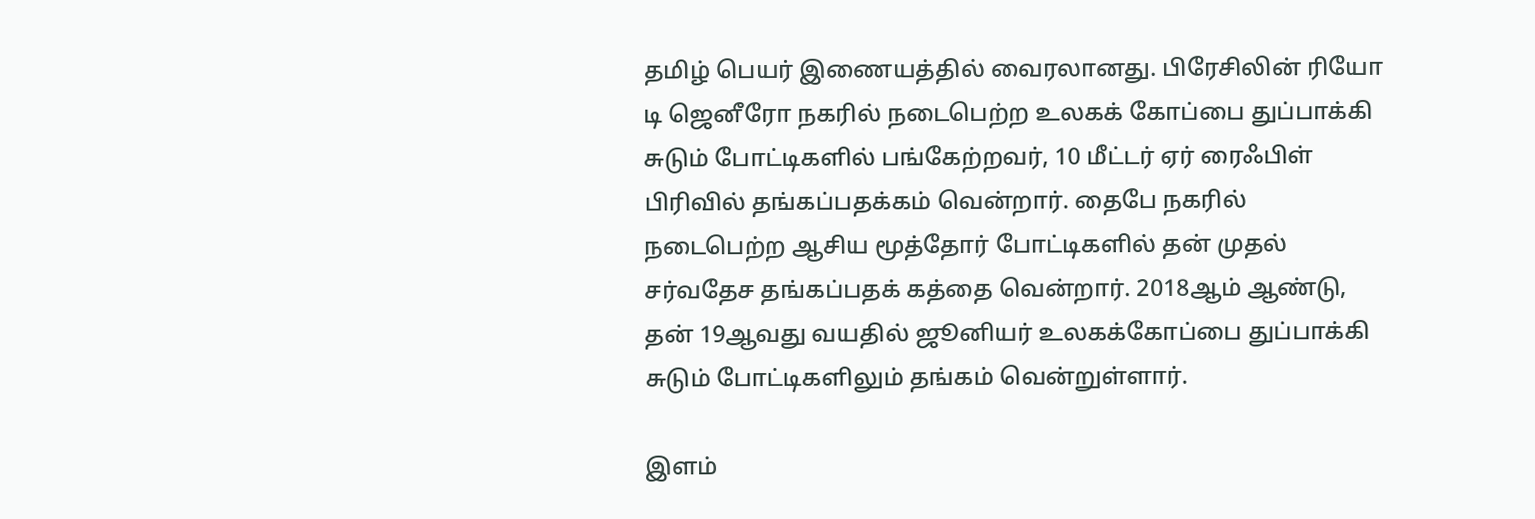தமிழ் பெயர் இணையத்தில் வைரலானது. பிரேசிலின் ரியோ டி ஜெனீரோ நகரில் நடைபெற்ற உலகக் கோப்பை துப்பாக்கி சுடும் போட்டிகளில் பங்கேற்றவர், 10 மீட்டர் ஏர் ரைஃபிள் பிரிவில் தங்கப்பதக்கம் வென்றார். தைபே நகரில் நடைபெற்ற ஆசிய மூத்தோர் போட்டிகளில் தன் முதல் சர்வதேச தங்கப்பதக் கத்தை வென்றார். 2018ஆம் ஆண்டு, தன் 19ஆவது வயதில் ஜூனியர் உலகக்கோப்பை துப்பாக்கி சுடும் போட்டிகளிலும் தங்கம் வென்றுள்ளார்.

இளம்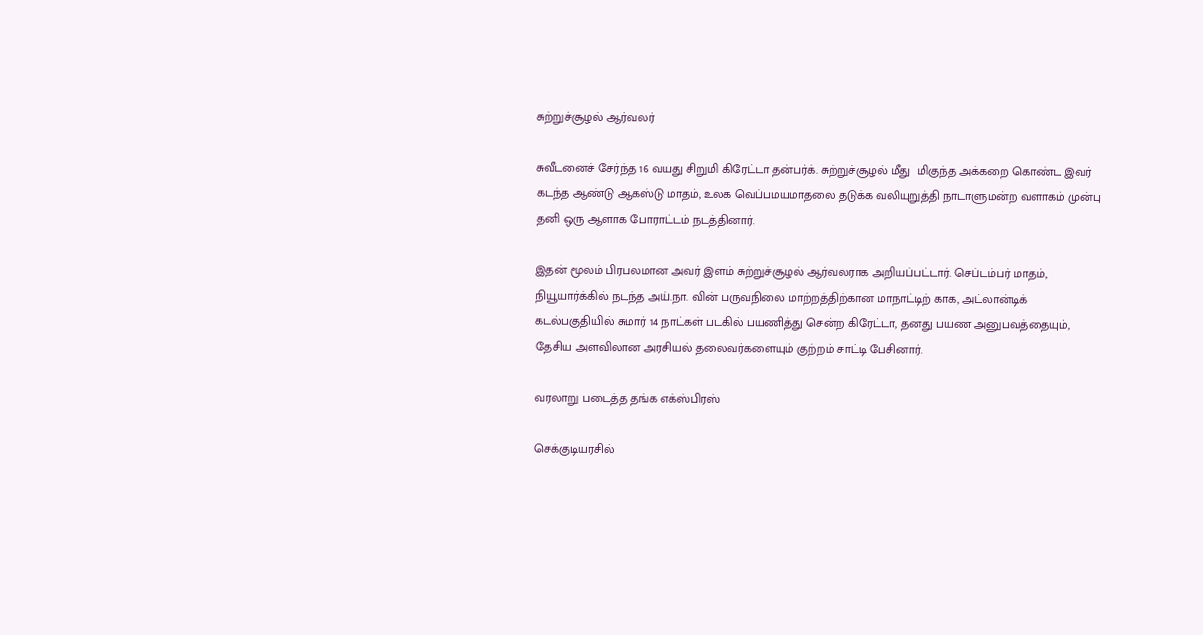சுற்றுச்சூழல் ஆர்வலர்

சுவீடனைச் சேர்ந்த 16 வயது சிறுமி கிரேட்டா தன்பர்க். சுற்றுச்சூழல் மீது  மிகுந்த அக்கறை கொண்ட இவர் கடந்த ஆண்டு ஆகஸ்டு மாதம், உலக வெப்பமயமாதலை தடுக்க வலியுறுத்தி நாடாளுமன்ற வளாகம் முன்பு தனி ஒரு ஆளாக போராட்டம் நடத்தினார்.

இதன் மூலம் பிரபலமான அவர் இளம் சுற்றுச்சூழல் ஆர்வலராக அறியப்பட்டார். செப்டம்பர் மாதம், நியூயார்க்கில் நடந்த அய்.நா. வின் பருவநிலை மாற்றத்திற்கான மாநாட்டிற் காக, அட்லான்டிக் கடல்பகுதியில் சுமார் 14 நாட்கள் படகில் பயணித்து சென்ற கிரேட்டா, தனது பயண அனுபவத்தையும், தேசிய அளவிலான அரசியல் தலைவர்களையும் குற்றம் சாட்டி பேசினார்.

வரலாறு படைத்த தங்க எக்ஸ்பிரஸ்

செக்குடியரசில்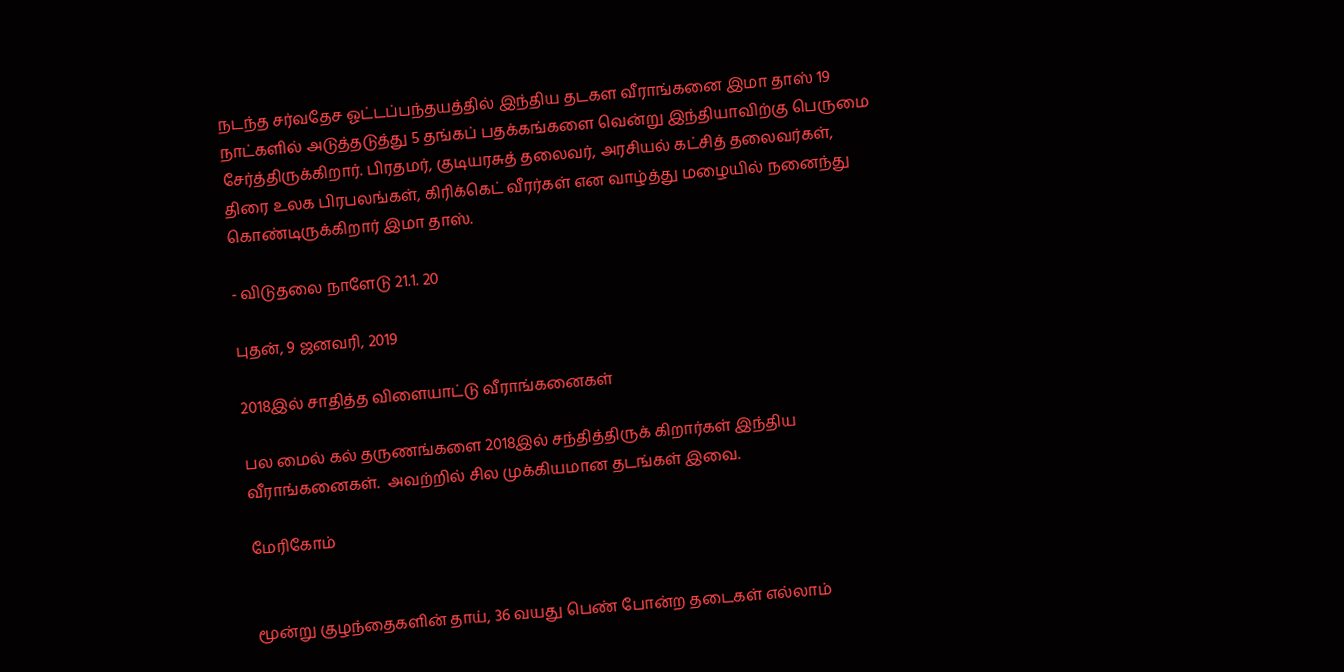நடந்த சர்வதேச ஓட்டப்பந்தயத்தில் இந்திய தடகள வீராங்கனை இமா தாஸ் 19 நாட்களில் அடுத்தடுத்து 5 தங்கப் பதக்கங்களை வென்று இந்தியாவிற்கு பெருமை சேர்த்திருக்கிறார். பிரதமர், குடியரசுத் தலைவர், அரசியல் கட்சித் தலைவர்கள், திரை உலக பிரபலங்கள், கிரிக்கெட் வீரர்கள் என வாழ்த்து மழையில் நனைந்து கொண்டிருக்கிறார் இமா தாஸ்.

- விடுதலை நாளேடு 21.1. 20

புதன், 9 ஜனவரி, 2019

2018இல் சாதித்த விளையாட்டு வீராங்கனைகள்

பல மைல் கல் தருணங்களை 2018இல் சந்தித்திருக் கிறார்கள் இந்திய வீராங்கனைகள்.  அவற்றில் சில முக்கியமான தடங்கள் இவை.

மேரிகோம்


மூன்று குழந்தைகளின் தாய், 36 வயது பெண் போன்ற தடைகள் எல்லாம்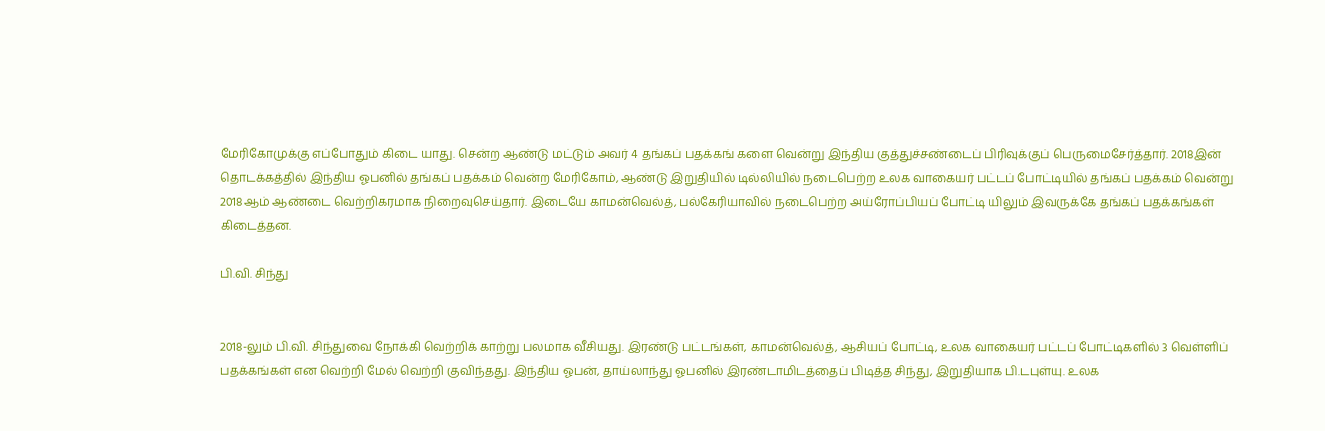மேரிகோமுக்கு எப்போதும் கிடை யாது. சென்ற ஆண்டு மட்டும் அவர் 4 தங்கப் பதக்கங் களை வென்று இந்திய குத்துச்சண்டைப் பிரிவுக்குப் பெருமைசேர்த்தார். 2018இன் தொடக்கத்தில் இந்திய ஓபனில் தங்கப் பதக்கம் வென்ற மேரிகோம், ஆண்டு இறுதியில் டில்லியில் நடைபெற்ற உலக வாகையர் பட்டப் போட்டியில் தங்கப் பதக்கம் வென்று 2018ஆம் ஆண்டை வெற்றிகரமாக நிறைவுசெய்தார். இடையே காமன்வெல்த், பல்கேரியாவில் நடைபெற்ற அய்ரோப்பியப் போட்டி யிலும் இவருக்கே தங்கப் பதக்கங்கள் கிடைத்தன.

பி.வி. சிந்து


2018-லும் பி.வி. சிந்துவை நோக்கி வெற்றிக் காற்று பலமாக வீசியது. இரண்டு பட்டங்கள், காமன்வெல்த், ஆசியப் போட்டி, உலக வாகையர் பட்டப் போட்டிகளில் 3 வெள்ளிப் பதக்கங்கள் என வெற்றி மேல் வெற்றி குவிந்தது. இந்திய ஓபன், தாய்லாந்து ஓபனில் இரண்டாமிடத்தைப் பிடித்த சிந்து, இறுதியாக பி.டபுள்யு. உலக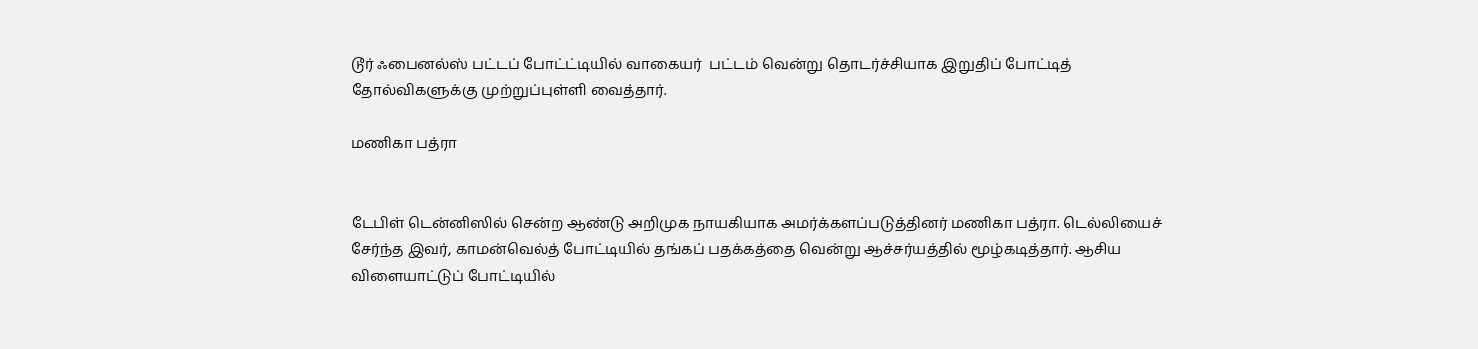டூர் ஃபைனல்ஸ் பட்டப் போட்ட்டியில் வாகையர்  பட்டம் வென்று தொடர்ச்சியாக இறுதிப் போட்டித் தோல்விகளுக்கு முற்றுப்புள்ளி வைத்தார்.

மணிகா பத்ரா


டேபிள் டென்னிஸில் சென்ற ஆண்டு அறிமுக நாயகியாக அமர்க்களப்படுத்தினர் மணிகா பத்ரா. டெல்லியைச் சேர்ந்த இவர், காமன்வெல்த் போட்டியில் தங்கப் பதக்கத்தை வென்று ஆச்சர்யத்தில் மூழ்கடித்தார். ஆசிய விளையாட்டுப் போட்டியில்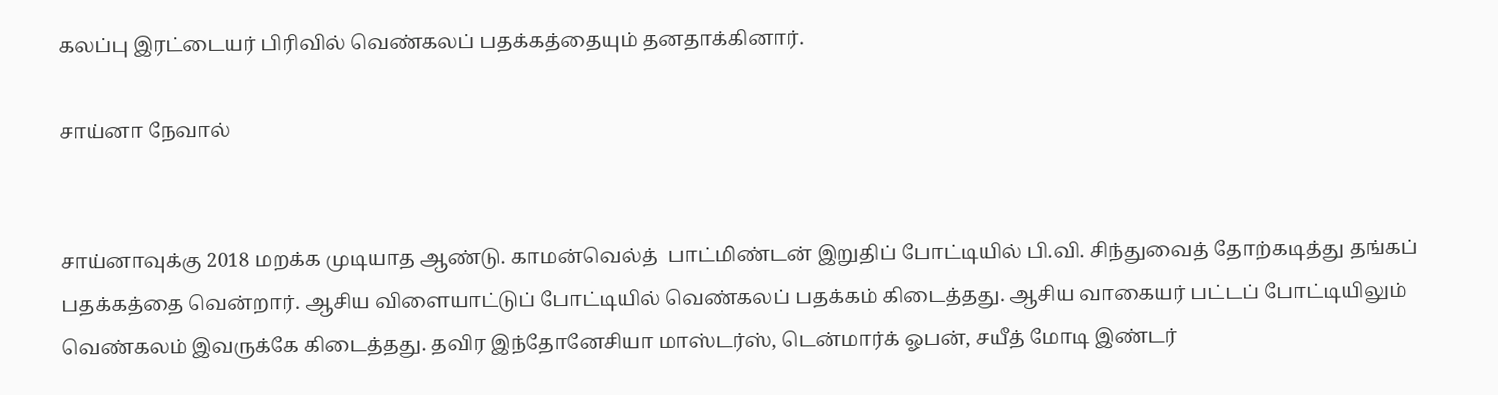கலப்பு இரட்டையர் பிரிவில் வெண்கலப் பதக்கத்தையும் தனதாக்கினார்.

சாய்னா நேவால்


சாய்னாவுக்கு 2018 மறக்க முடியாத ஆண்டு. காமன்வெல்த்  பாட்மிண்டன் இறுதிப் போட்டியில் பி.வி. சிந்துவைத் தோற்கடித்து தங்கப் பதக்கத்தை வென்றார். ஆசிய விளையாட்டுப் போட்டியில் வெண்கலப் பதக்கம் கிடைத்தது. ஆசிய வாகையர் பட்டப் போட்டியிலும் வெண்கலம் இவருக்கே கிடைத்தது. தவிர இந்தோனேசியா மாஸ்டர்ஸ், டென்மார்க் ஓபன், சயீத் மோடி இண்டர்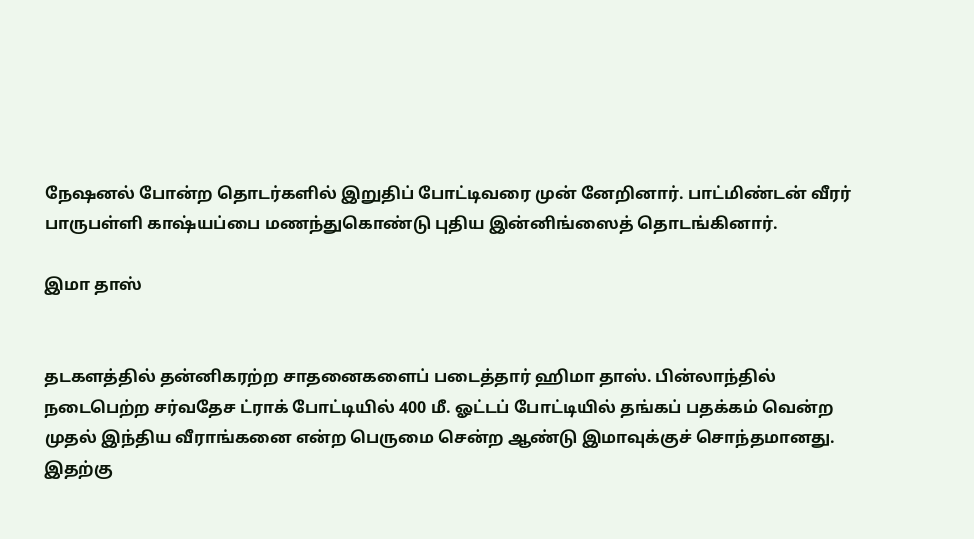நேஷனல் போன்ற தொடர்களில் இறுதிப் போட்டிவரை முன் னேறினார். பாட்மிண்டன் வீரர் பாருபள்ளி காஷ்யப்பை மணந்துகொண்டு புதிய இன்னிங்ஸைத் தொடங்கினார்.

இமா தாஸ்


தடகளத்தில் தன்னிகரற்ற சாதனைகளைப் படைத்தார் ஹிமா தாஸ். பின்லாந்தில் நடைபெற்ற சர்வதேச ட்ராக் போட்டியில் 400 மீ. ஓட்டப் போட்டியில் தங்கப் பதக்கம் வென்ற முதல் இந்திய வீராங்கனை என்ற பெருமை சென்ற ஆண்டு இமாவுக்குச் சொந்தமானது. இதற்கு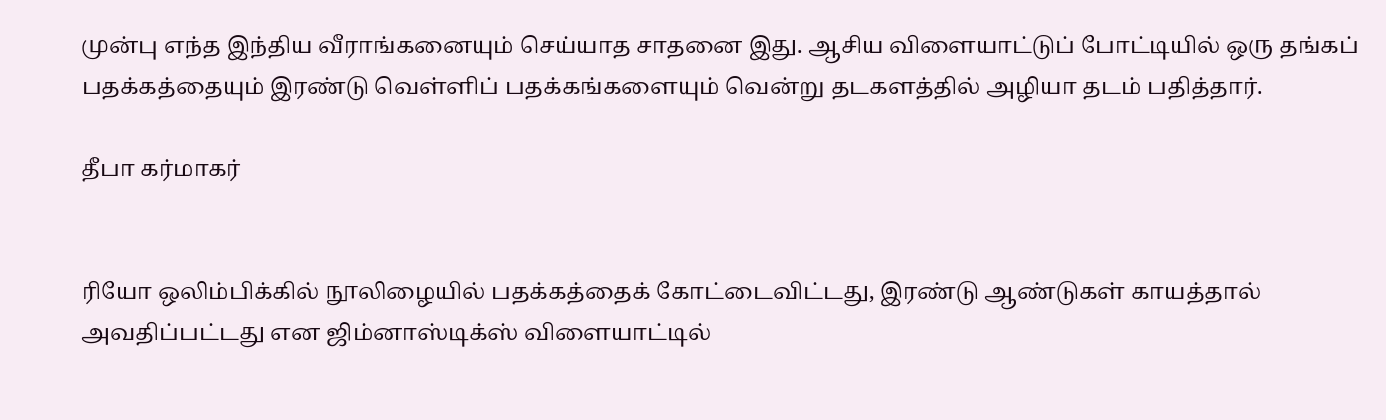முன்பு எந்த இந்திய வீராங்கனையும் செய்யாத சாதனை இது. ஆசிய விளையாட்டுப் போட்டியில் ஒரு தங்கப் பதக்கத்தையும் இரண்டு வெள்ளிப் பதக்கங்களையும் வென்று தடகளத்தில் அழியா தடம் பதித்தார்.

தீபா கர்மாகர்


ரியோ ஒலிம்பிக்கில் நூலிழையில் பதக்கத்தைக் கோட்டைவிட்டது, இரண்டு ஆண்டுகள் காயத்தால் அவதிப்பட்டது என ஜிம்னாஸ்டிக்ஸ் விளையாட்டில்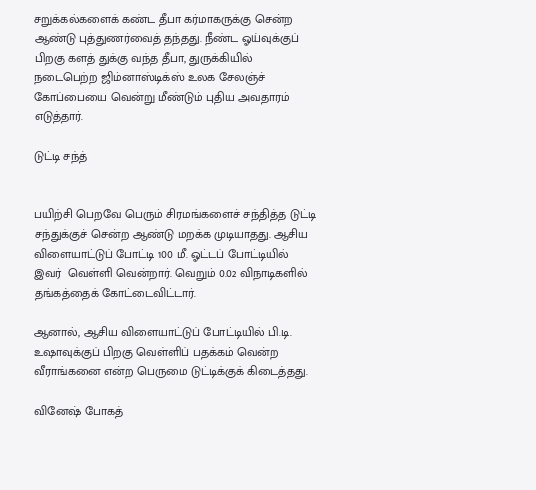சறுக்கல்களைக் கண்ட தீபா கர்மாகருக்கு சென்ற ஆண்டு புத்துணர்வைத் தந்தது. நீண்ட ஓய்வுக்குப் பிறகு களத் துக்கு வந்த தீபா, துருக்கியில் நடைபெற்ற ஜிம்னாஸ்டிக்ஸ் உலக சேலஞ்ச் கோப்பையை வென்று மீண்டும் புதிய அவதாரம் எடுத்தார்.

டுட்டி சந்த்


பயிற்சி பெறவே பெரும் சிரமங்களைச் சந்தித்த டுட்டி சந்துக்குச் சென்ற ஆண்டு மறக்க முடியாதது. ஆசிய விளையாட்டுப் போட்டி 100 மீ. ஓட்டப் போட்டியில் இவர்  வெள்ளி வென்றார். வெறும் 0.02 விநாடிகளில் தங்கத்தைக் கோட்டைவிட்டார்.

ஆனால், ஆசிய விளையாட்டுப் போட்டியில் பி.டி. உஷாவுக்குப் பிறகு வெள்ளிப் பதக்கம் வென்ற வீராங்கனை என்ற பெருமை டுட்டிக்குக் கிடைத்தது.

வினேஷ் போகத்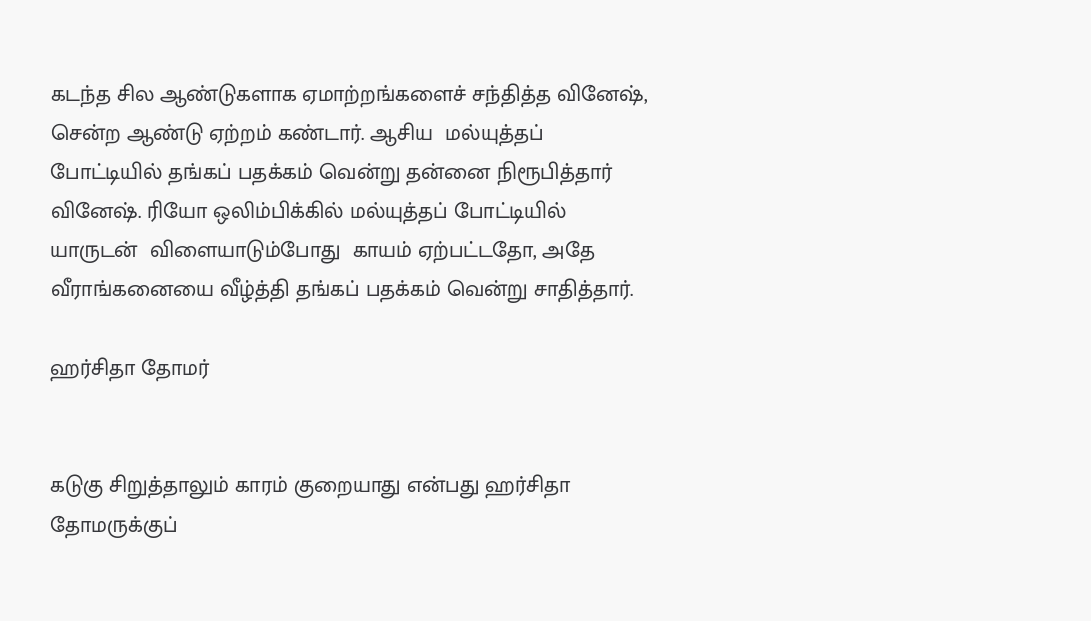கடந்த சில ஆண்டுகளாக ஏமாற்றங்களைச் சந்தித்த வினேஷ், சென்ற ஆண்டு ஏற்றம் கண்டார். ஆசிய  மல்யுத்தப் போட்டியில் தங்கப் பதக்கம் வென்று தன்னை நிரூபித்தார் வினேஷ். ரியோ ஒலிம்பிக்கில் மல்யுத்தப் போட்டியில் யாருடன்  விளையாடும்போது  காயம் ஏற்பட்டதோ, அதே வீராங்கனையை வீழ்த்தி தங்கப் பதக்கம் வென்று சாதித்தார்.

ஹர்சிதா தோமர்


கடுகு சிறுத்தாலும் காரம் குறையாது என்பது ஹர்சிதா தோமருக்குப்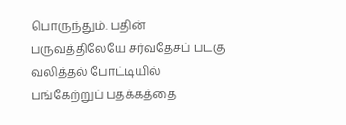பொருந்தும். பதின் பருவத்திலேயே சர்வதேசப் படகு வலித்தல் போட்டியில் பங்கேற்றுப் பதக்கத்தை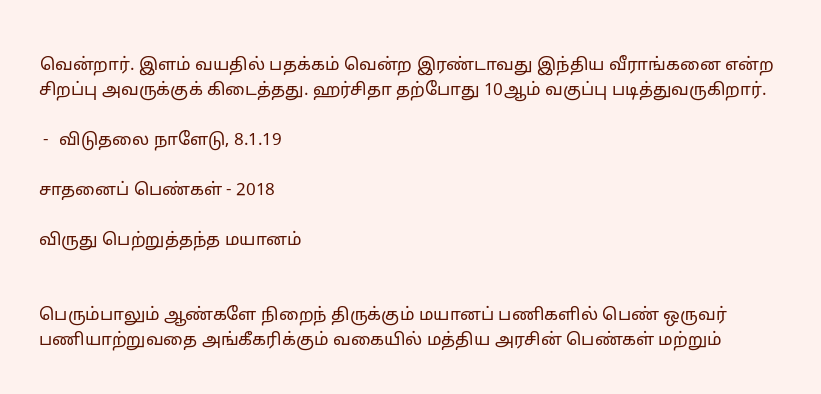வென்றார். இளம் வயதில் பதக்கம் வென்ற இரண்டாவது இந்திய வீராங்கனை என்ற சிறப்பு அவருக்குக் கிடைத்தது. ஹர்சிதா தற்போது 10ஆம் வகுப்பு படித்துவருகிறார்.

 -  விடுதலை நாளேடு, 8.1.19

சாதனைப் பெண்கள் - 2018

விருது பெற்றுத்தந்த மயானம்


பெரும்பாலும் ஆண்களே நிறைந் திருக்கும் மயானப் பணிகளில் பெண் ஒருவர் பணியாற்றுவதை அங்கீகரிக்கும் வகையில் மத்திய அரசின் பெண்கள் மற்றும்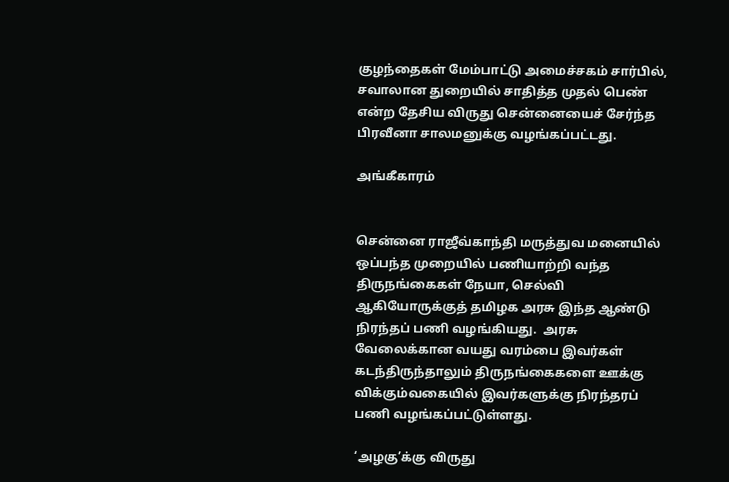குழந்தைகள் மேம்பாட்டு அமைச்சகம் சார்பில், சவாலான துறையில் சாதித்த முதல் பெண் என்ற தேசிய விருது சென்னையைச் சேர்ந்த  பிரவீனா சாலமனுக்கு வழங்கப்பட்டது.

அங்கீகாரம்


சென்னை ராஜீவ்காந்தி மருத்துவ மனையில் ஒப்பந்த முறையில் பணியாற்றி வந்த திருநங்கைகள் நேயா, செல்வி ஆகியோருக்குத் தமிழக அரசு இந்த ஆண்டு நிரந்தப் பணி வழங்கியது.  அரசு வேலைக்கான வயது வரம்பை இவர்கள் கடந்திருந்தாலும் திருநங்கைகளை ஊக்கு விக்கும்வகையில் இவர்களுக்கு நிரந்தரப் பணி வழங்கப்பட்டுள்ளது.

‘அழகு’க்கு விருது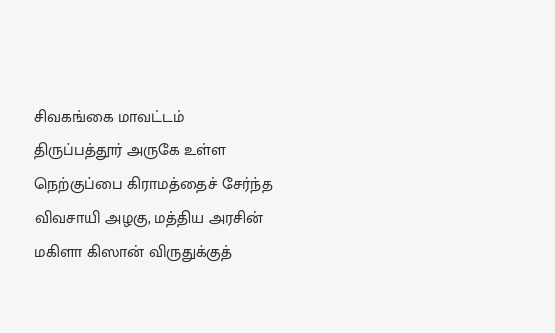சிவகங்கை மாவட்டம் திருப்பத்தூர் அருகே உள்ள நெற்குப்பை கிராமத்தைச் சேர்ந்த விவசாயி அழகு, மத்திய அரசின் மகிளா கிஸான் விருதுக்குத்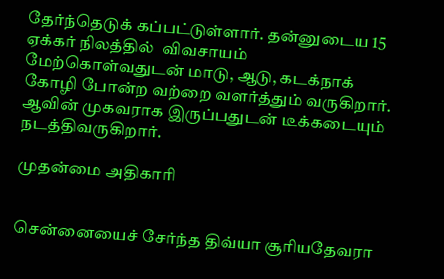தேர்ந்தெடுக் கப்பட்டுள்ளார். தன்னுடைய 15 ஏக்கர் நிலத்தில்  விவசாயம் மேற்கொள்வதுடன் மாடு, ஆடு, கடக்நாக் கோழி போன்ற வற்றை வளர்த்தும் வருகிறார். ஆவின் முகவராக இருப்பதுடன் டீக்கடையும் நடத்திவருகிறார்.

முதன்மை அதிகாரி


சென்னையைச் சேர்ந்த திவ்யா சூரியதேவரா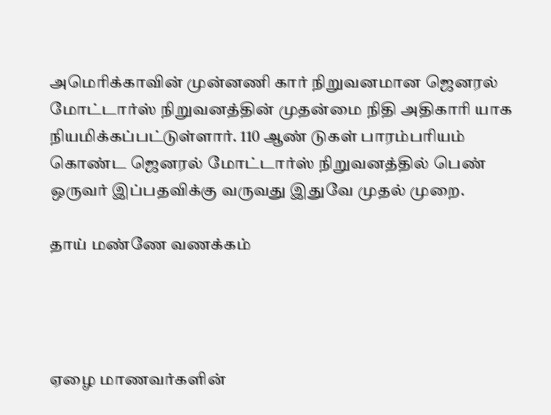அமெரிக்காவின் முன்னணி கார் நிறுவனமான ஜெனரல் மோட்டார்ஸ் நிறுவனத்தின் முதன்மை நிதி அதிகாரி யாக நியமிக்கப்பட்டுள்ளார். 110 ஆண் டுகள் பாரம்பரியம் கொண்ட ஜெனரல் மோட்டார்ஸ் நிறுவனத்தில் பெண் ஒருவர் இப்பதவிக்கு வருவது இதுவே முதல் முறை.

தாய் மண்ணே வணக்கம்




ஏழை மாணவர்களின்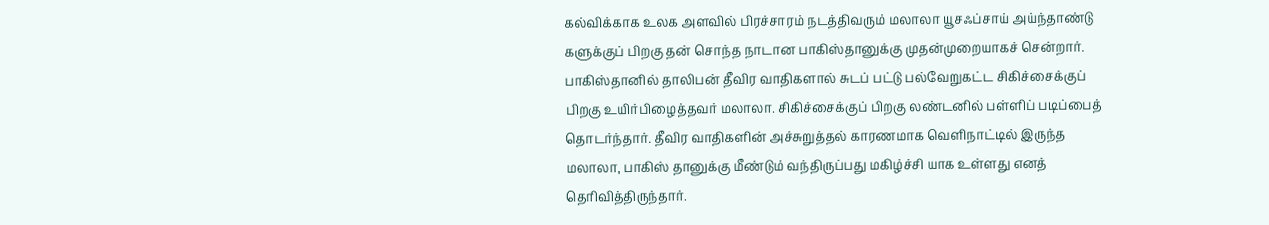கல்விக்காக உலக அளவில் பிரச்சாரம் நடத்திவரும் மலாலா யூசஃப்சாய் அய்ந்தாண்டு களுக்குப் பிறகு தன் சொந்த நாடான பாகிஸ்தானுக்கு முதன்முறையாகச் சென்றார். பாகிஸ்தானில் தாலிபன் தீவிர வாதிகளால் சுடப் பட்டு பல்வேறுகட்ட சிகிச்சைக்குப் பிறகு உயிர்பிழைத்தவர் மலாலா. சிகிச்சைக்குப் பிறகு லண்டனில் பள்ளிப் படிப்பைத் தொடர்ந்தார். தீவிர வாதிகளின் அச்சுறுத்தல் காரணமாக வெளிநாட்டில் இருந்த மலாலா, பாகிஸ் தானுக்கு மீண்டும் வந்திருப்பது மகிழ்ச்சி யாக உள்ளது எனத் தெரிவித்திருந்தார்.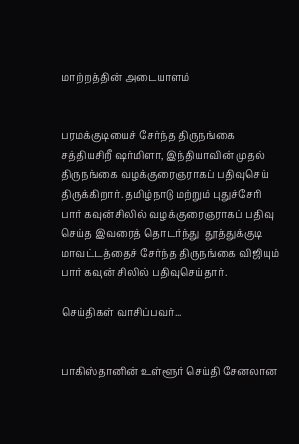மாற்றத்தின் அடையாளம்


பரமக்குடியைச் சேர்ந்த திருநங்கை சத்தியசிறீ ஷர்மிளா, இந்தியாவின் முதல் திருநங்கை வழக்குரைஞராகப் பதிவுசெய் திருக்கிறார். தமிழ்நாடு மற்றும் புதுச்சேரி பார் கவுன்சிலில் வழக்குரைஞராகப் பதிவு செய்த இவரைத் தொடர்ந்து  தூத்துக்குடி மாவட்டத்தைச் சேர்ந்த திருநங்கை விஜியும் பார் கவுன் சிலில் பதிவுசெய்தார்.

செய்திகள் வாசிப்பவர்...


பாகிஸ்தானின் உள்ளூர் செய்தி சேனலான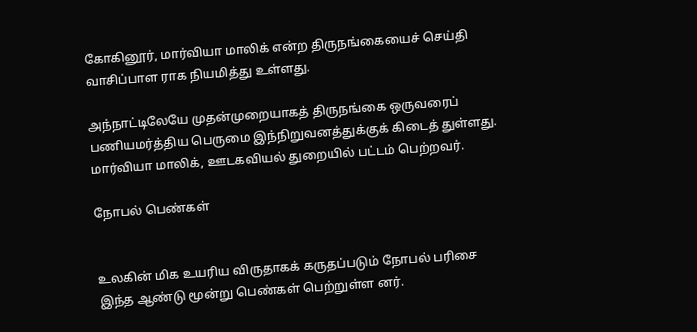கோகினூர், மார்வியா மாலிக் என்ற திருநங்கையைச் செய்தி வாசிப்பாள ராக நியமித்து உள்ளது.

அந்நாட்டிலேயே முதன்முறையாகத் திருநங்கை ஒருவரைப் பணியமர்த்திய பெருமை இந்நிறுவனத்துக்குக் கிடைத் துள்ளது. மார்வியா மாலிக், ஊடகவியல் துறையில் பட்டம் பெற்றவர்.

நோபல் பெண்கள்


உலகின் மிக உயரிய விருதாகக் கருதப்படும் நோபல் பரிசை  இந்த ஆண்டு மூன்று பெண்கள் பெற்றுள்ள னர்.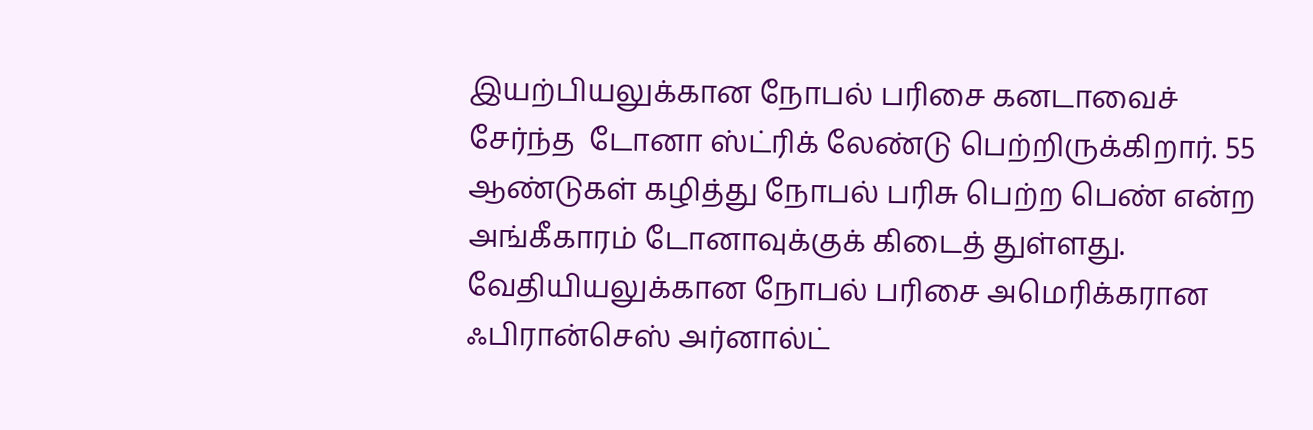இயற்பியலுக்கான நோபல் பரிசை கனடாவைச் சேர்ந்த  டோனா ஸ்ட்ரிக் லேண்டு பெற்றிருக்கிறார். 55 ஆண்டுகள் கழித்து நோபல் பரிசு பெற்ற பெண் என்ற அங்கீகாரம் டோனாவுக்குக் கிடைத் துள்ளது. வேதியியலுக்கான நோபல் பரிசை அமெரிக்கரான ஃபிரான்செஸ் அர்னால்ட்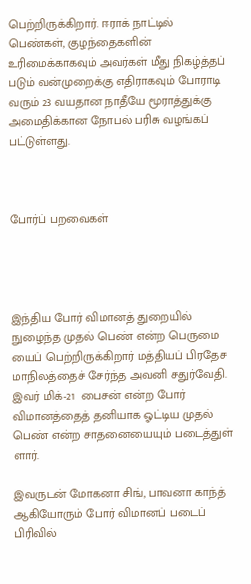பெற்றிருக்கிறார். ஈராக் நாட்டில் பெண்கள், குழந்தைகளின் உரிமைக்காகவும் அவர்கள் மீது நிகழ்த்தப் படும் வன்முறைக்கு எதிராகவும் போராடி வரும் 23 வயதான நாதீயே மூராத்துக்கு அமைதிக்கான நோபல் பரிசு வழங்கப் பட்டுள்ளது.



போர்ப் பறவைகள்




இந்திய போர் விமானத் துறையில் நுழைந்த முதல் பெண் என்ற பெருமை யைப் பெற்றிருக்கிறார் மத்தியப் பிரதேச மாநிலத்தைச் சேர்ந்த அவனி சதுர்வேதி. இவர் மிக்-21  பைசன் என்ற போர் விமானத்தைத் தனியாக ஓட்டிய முதல் பெண் என்ற சாதனையையும் படைத்துள் ளார்.

இவருடன் மோகனா சிங், பாவனா காந்த் ஆகியோரும் போர் விமானப் படைப் பிரிவில்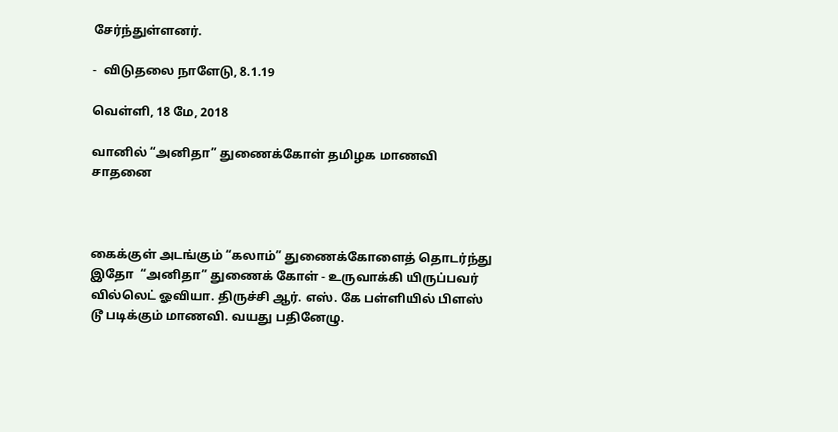சேர்ந்துள்ளனர்.

-  விடுதலை நாளேடு, 8.1.19

வெள்ளி, 18 மே, 2018

வானில் “அனிதா” துணைக்கோள் தமிழக மாணவி சாதனை



கைக்குள் அடங்கும் “கலாம்” துணைக்கோளைத் தொடர்ந்து  இதோ  “அனிதா” துணைக் கோள் - உருவாக்கி யிருப்பவர் வில்லெட் ஓவியா. திருச்சி ஆர். எஸ். கே பள்ளியில் பிளஸ் டூ படிக்கும் மாணவி. வயது பதினேழு.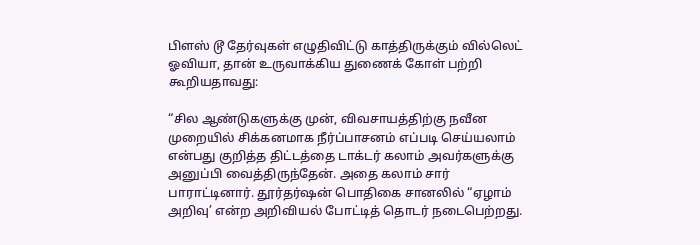பிளஸ் டூ தேர்வுகள் எழுதிவிட்டு காத்திருக்கும் வில்லெட் ஓவியா, தான் உருவாக்கிய துணைக் கோள் பற்றி கூறியதாவது:

“சில ஆண்டுகளுக்கு முன், விவசாயத்திற்கு நவீன முறையில் சிக்கனமாக நீர்ப்பாசனம் எப்படி செய்யலாம் என்பது குறித்த திட்டத்தை டாக்டர் கலாம் அவர்களுக்கு அனுப்பி வைத்திருந்தேன். அதை கலாம் சார் பாராட்டினார். தூர்தர்ஷன் பொதிகை சானலில் “ஏழாம் அறிவு’ என்ற அறிவியல் போட்டித் தொடர் நடைபெற்றது.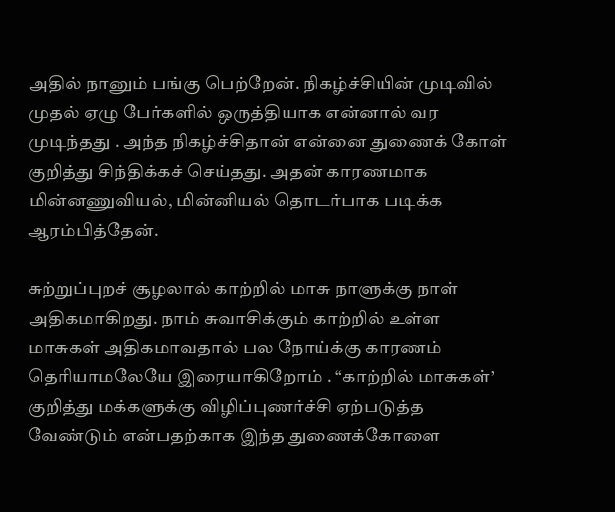அதில் நானும் பங்கு பெற்றேன். நிகழ்ச்சியின் முடிவில் முதல் ஏழு பேர்களில் ஒருத்தியாக என்னால் வர முடிந்தது . அந்த நிகழ்ச்சிதான் என்னை துணைக் கோள் குறித்து சிந்திக்கச் செய்தது. அதன் காரணமாக மின்னணுவியல், மின்னியல் தொடர்பாக படிக்க ஆரம்பித்தேன்.

சுற்றுப்புறச் சூழலால் காற்றில் மாசு நாளுக்கு நாள் அதிகமாகிறது. நாம் சுவாசிக்கும் காற்றில் உள்ள மாசுகள் அதிகமாவதால் பல நோய்க்கு காரணம் தெரியாமலேயே இரையாகிறோம் . “காற்றில் மாசுகள்’ குறித்து மக்களுக்கு விழிப்புணர்ச்சி ஏற்படுத்த வேண்டும் என்பதற்காக இந்த துணைக்கோளை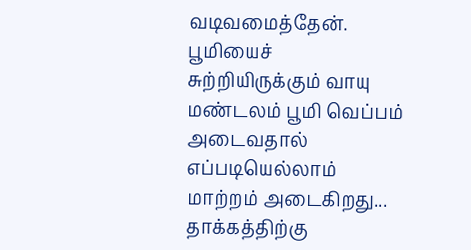வடிவமைத்தேன். பூமியைச் சுற்றியிருக்கும் வாயு மண்டலம் பூமி வெப்பம் அடைவதால் எப்படியெல்லாம் மாற்றம் அடைகிறது... தாக்கத்திற்கு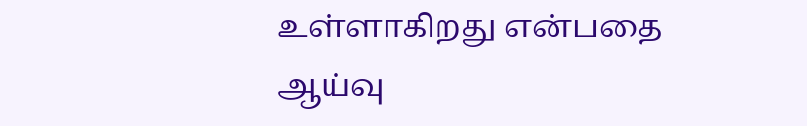உள்ளாகிறது என்பதை ஆய்வு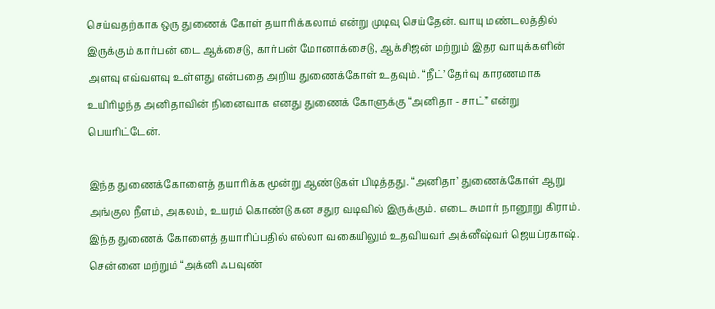செய்வதற்காக ஒரு துணைக் கோள் தயாரிக்கலாம் என்று முடிவு செய்தேன். வாயு மண்டலத்தில் இருக்கும் கார்பன் டை ஆக்சைடு, கார்பன் மோனாக்சைடு, ஆக்சிஜன் மற்றும் இதர வாயுக்களின் அளவு எவ்வளவு உள்ளது என்பதை அறிய துணைக்கோள் உதவும். “நீட்’ தேர்வு காரணமாக உயிரிழந்த அனிதாவின் நினைவாக எனது துணைக் கோளுக்கு “அனிதா - சாட்” என்று பெயரிட்டேன்.

இந்த துணைக்கோளைத் தயாரிக்க மூன்று ஆண்டுகள் பிடித்தது. “அனிதா’ துணைக்கோள் ஆறு அங்குல நீளம், அகலம், உயரம் கொண்டு கன சதுர வடிவில் இருக்கும். எடை சுமார் நானூறு கிராம். இந்த துணைக் கோளைத் தயாரிப்பதில் எல்லா வகையிலும் உதவியவர் அக்னீஷ்வர் ஜெயப்ரகாஷ். சென்னை மற்றும் “அக்னி ஃபவுண்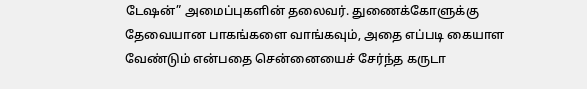டேஷன்” அமைப்புகளின் தலைவர். துணைக்கோளுக்கு தேவையான பாகங்களை வாங்கவும், அதை எப்படி கையாள வேண்டும் என்பதை சென்னையைச் சேர்ந்த கருடா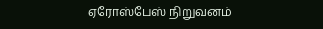ஏரோஸ்பேஸ் நிறுவனம்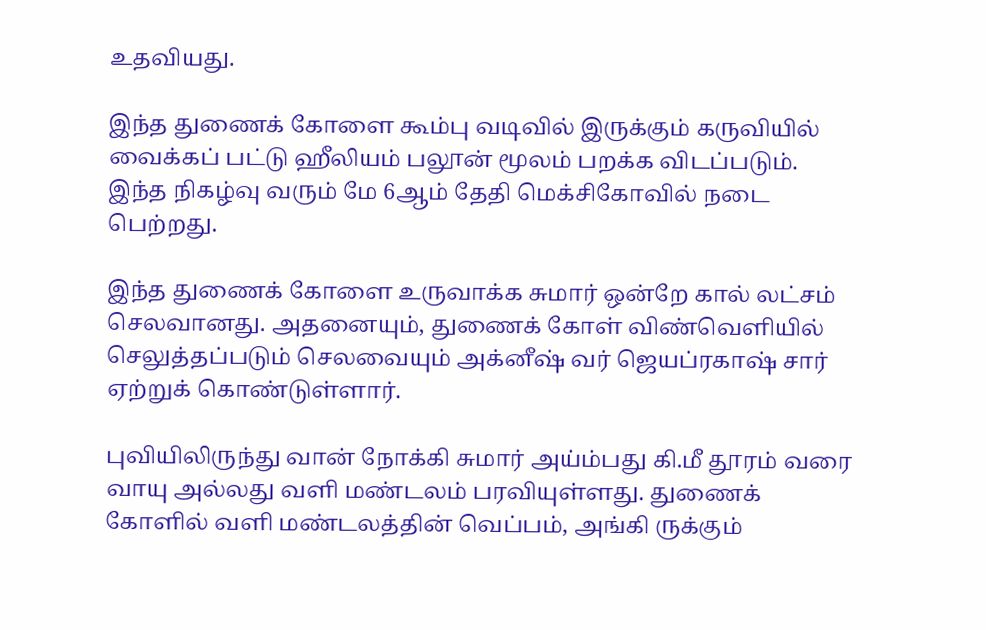உதவியது.

இந்த துணைக் கோளை கூம்பு வடிவில் இருக்கும் கருவியில் வைக்கப் பட்டு ஹீலியம் பலூன் மூலம் பறக்க விடப்படும். இந்த நிகழ்வு வரும் மே 6ஆம் தேதி மெக்சிகோவில் நடை பெற்றது.

இந்த துணைக் கோளை உருவாக்க சுமார் ஒன்றே கால் லட்சம் செலவானது. அதனையும், துணைக் கோள் விண்வெளியில் செலுத்தப்படும் செலவையும் அக்னீஷ் வர் ஜெயப்ரகாஷ் சார் ஏற்றுக் கொண்டுள்ளார்.

புவியிலிருந்து வான் நோக்கி சுமார் அய்ம்பது கி.மீ தூரம் வரை வாயு அல்லது வளி மண்டலம் பரவியுள்ளது. துணைக் கோளில் வளி மண்டலத்தின் வெப்பம், அங்கி ருக்கும்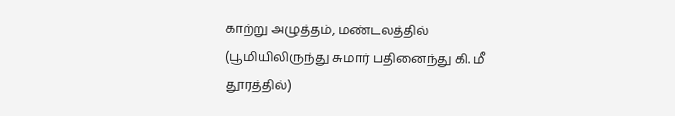காற்று அழுத்தம், மண்டலத்தில் (பூமியிலிருந்து சுமார் பதினைந்து கி. மீ தூரத்தில்)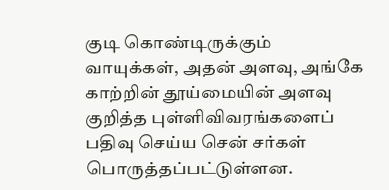குடி கொண்டிருக்கும் வாயுக்கள், அதன் அளவு, அங்கே காற்றின் தூய்மையின் அளவு குறித்த புள்ளிவிவரங்களைப் பதிவு செய்ய சென் சர்கள் பொருத்தப்பட்டுள்ளன.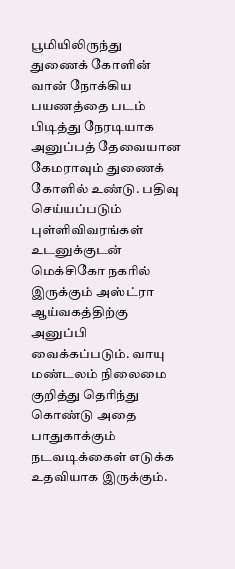பூமியிலிருந்து துணைக் கோளின் வான் நோக்கிய பயணத்தை படம் பிடித்து நேரடியாக அனுப்பத் தேவையான கேமராவும் துணைக் கோளில் உண்டு. பதிவு செய்யப்படும் புள்ளிவிவரங்கள் உடனுக்குடன் மெக்சிகோ நகரில் இருக்கும் அஸ்ட்ரா ஆய்வகத்திற்கு அனுப்பி வைக்கப்படும். வாயு மண்டலம் நிலைமை குறித்து தெரிந்து கொண்டு அதை பாதுகாக்கும் நடவடிக்கைள் எடுக்க உதவியாக இருக்கும்.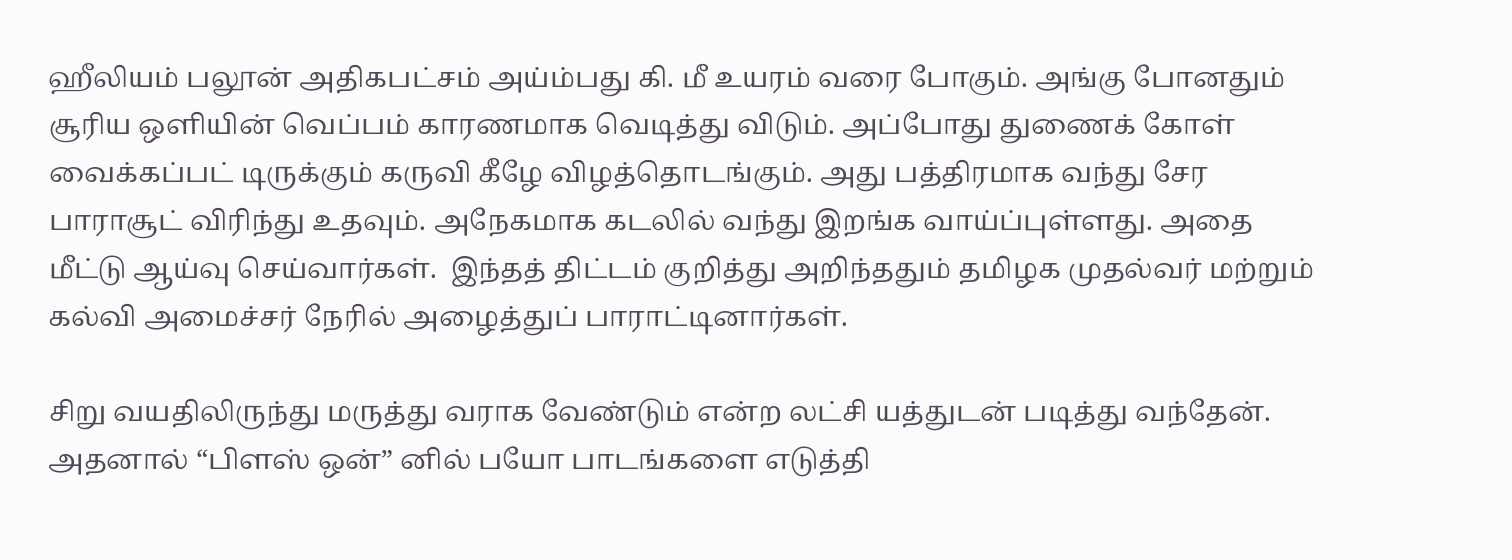ஹீலியம் பலூன் அதிகபட்சம் அய்ம்பது கி. மீ உயரம் வரை போகும். அங்கு போனதும் சூரிய ஒளியின் வெப்பம் காரணமாக வெடித்து விடும். அப்போது துணைக் கோள் வைக்கப்பட் டிருக்கும் கருவி கீழே விழத்தொடங்கும். அது பத்திரமாக வந்து சேர பாராசூட் விரிந்து உதவும். அநேகமாக கடலில் வந்து இறங்க வாய்ப்புள்ளது. அதை மீட்டு ஆய்வு செய்வார்கள்.  இந்தத் திட்டம் குறித்து அறிந்ததும் தமிழக முதல்வர் மற்றும் கல்வி அமைச்சர் நேரில் அழைத்துப் பாராட்டினார்கள்.

சிறு வயதிலிருந்து மருத்து வராக வேண்டும் என்ற லட்சி யத்துடன் படித்து வந்தேன். அதனால் “பிளஸ் ஒன்” னில் பயோ பாடங்களை எடுத்தி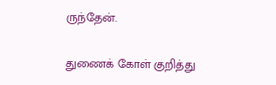ருந்தேன்.

துணைக் கோள் குறித்து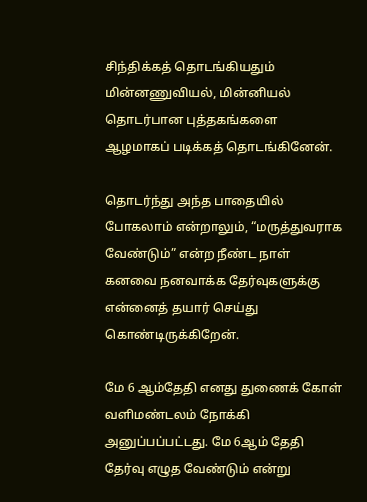சிந்திக்கத் தொடங்கியதும் மின்னணுவியல், மின்னியல் தொடர்பான புத்தகங்களை ஆழமாகப் படிக்கத் தொடங்கினேன்.

தொடர்ந்து அந்த பாதையில் போகலாம் என்றாலும், “மருத்துவராக வேண்டும்” என்ற நீண்ட நாள் கனவை நனவாக்க தேர்வுகளுக்கு என்னைத் தயார் செய்து கொண்டிருக்கிறேன்.

மே 6 ஆம்தேதி எனது துணைக் கோள் வளிமண்டலம் நோக்கி அனுப்பப்பட்டது. மே 6ஆம் தேதி  தேர்வு எழுத வேண்டும் என்று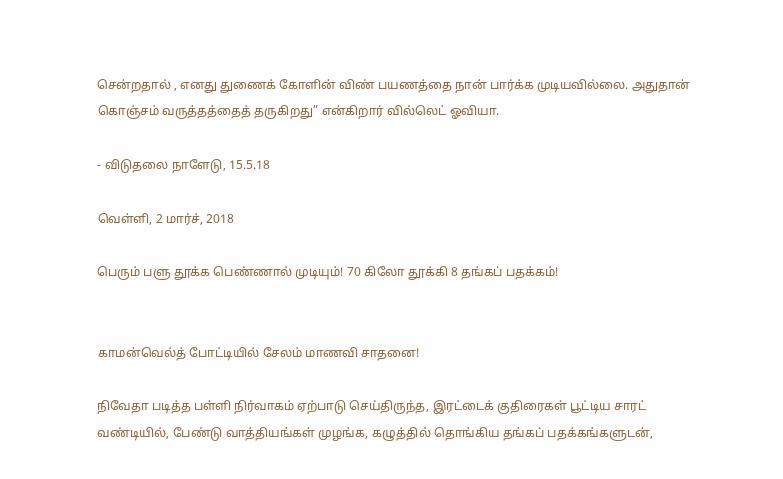சென்றதால் , எனது துணைக் கோளின் விண் பயணத்தை நான் பார்க்க முடியவில்லை. அதுதான் கொஞ்சம் வருத்தத்தைத் தருகிறது” என்கிறார் வில்லெட் ஓவியா.

- விடுதலை நாளேடு, 15.5.18

வெள்ளி, 2 மார்ச், 2018

பெரும் பளு தூக்க பெண்ணால் முடியும்! 70 கிலோ தூக்கி 8 தங்கப் பதக்கம்!


காமன்வெல்த் போட்டியில் சேலம் மாணவி சாதனை!

நிவேதா படித்த பள்ளி நிர்வாகம் ஏற்பாடு செய்திருந்த, இரட்டைக் குதிரைகள் பூட்டிய சாரட் வண்டியில், பேண்டு வாத்தியங்கள் முழங்க, கழுத்தில் தொங்கிய தங்கப் பதக்கங்களுடன்,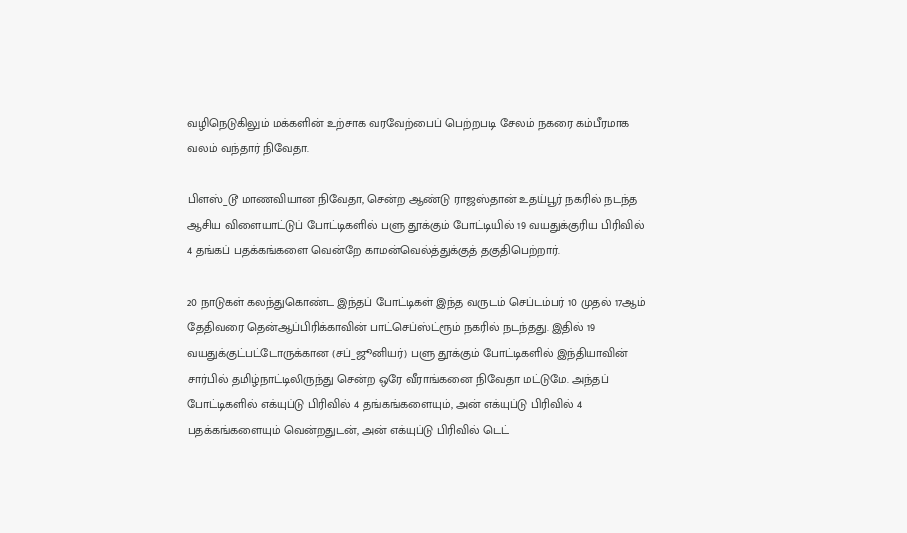வழிநெடுகிலும் மக்களின் உற்சாக வரவேற்பைப் பெற்றபடி சேலம் நகரை கம்பீரமாக வலம் வந்தார் நிவேதா.

பிளஸ்_டூ மாணவியான நிவேதா, சென்ற ஆண்டு ராஜஸ்தான் உதய்பூர் நகரில் நடந்த ஆசிய விளையாட்டுப் போட்டிகளில் பளு தூக்கும் போட்டியில் 19 வயதுக்குரிய பிரிவில் 4 தங்கப் பதக்கங்களை வென்றே காமன்வெல்த்துக்குத் தகுதிபெற்றார்.

20 நாடுகள் கலந்துகொண்ட இந்தப் போட்டிகள் இந்த வருடம் செப்டம்பர் 10 முதல் 17ஆம் தேதிவரை தென்ஆப்பிரிக்காவின் பாட்செப்ஸ்ட்ரூம் நகரில் நடந்தது. இதில் 19 வயதுக்குட்பட்டோருக்கான (சப்_ஜூனியர்) பளு தூக்கும் போட்டிகளில் இந்தியாவின் சார்பில் தமிழ்நாட்டிலிருந்து சென்ற ஒரே வீராங்கனை நிவேதா மட்டுமே. அந்தப் போட்டிகளில் எக்யுப்டு பிரிவில் 4 தங்கங்களையும், அன் எக்யுப்டு பிரிவில் 4 பதக்கங்களையும் வென்றதுடன், அன் எக்யுப்டு பிரிவில் டெட்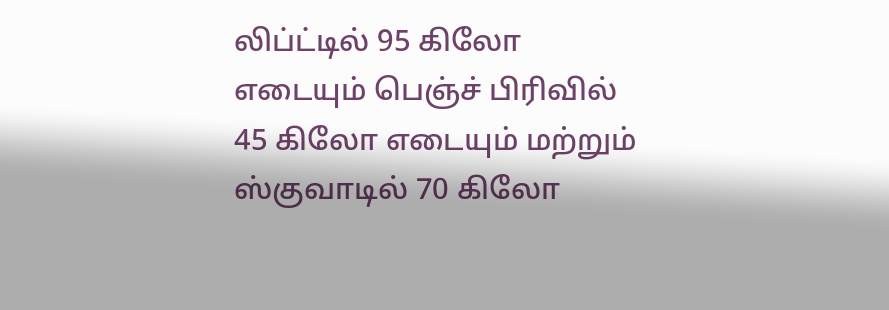லிப்ட்டில் 95 கிலோ எடையும் பெஞ்ச் பிரிவில் 45 கிலோ எடையும் மற்றும் ஸ்குவாடில் 70 கிலோ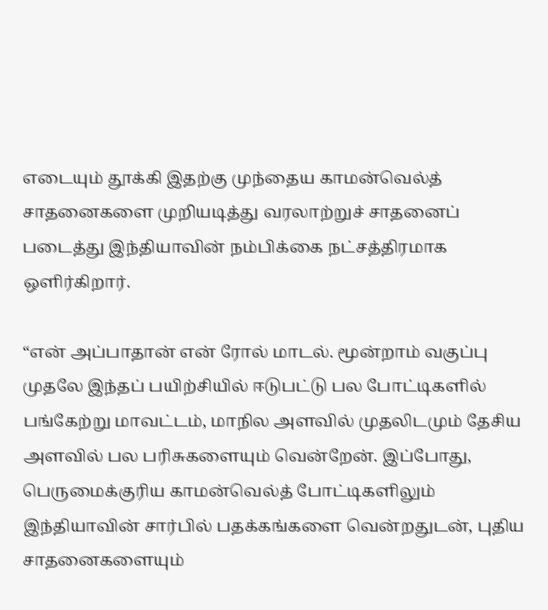எடையும் தூக்கி இதற்கு முந்தைய காமன்வெல்த் சாதனைகளை முறியடித்து வரலாற்றுச் சாதனைப் படைத்து இந்தியாவின் நம்பிக்கை நட்சத்திரமாக ஒளிர்கிறார்.

“என் அப்பாதான் என் ரோல் மாடல். மூன்றாம் வகுப்பு முதலே இந்தப் பயிற்சியில் ஈடுபட்டு பல போட்டிகளில் பங்கேற்று மாவட்டம், மாநில அளவில் முதலிடமும் தேசிய அளவில் பல பரிசுகளையும் வென்றேன். இப்போது, பெருமைக்குரிய காமன்வெல்த் போட்டிகளிலும் இந்தியாவின் சார்பில் பதக்கங்களை வென்றதுடன், புதிய சாதனைகளையும்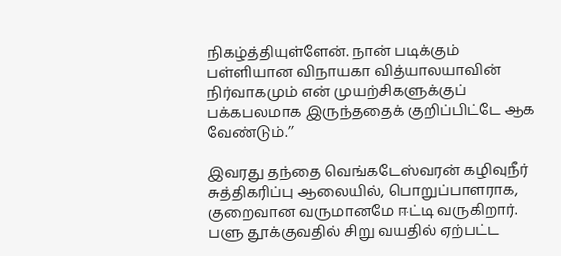நிகழ்த்தியுள்ளேன். நான் படிக்கும் பள்ளியான விநாயகா வித்யாலயாவின் நிர்வாகமும் என் முயற்சிகளுக்குப் பக்கபலமாக இருந்ததைக் குறிப்பிட்டே ஆக வேண்டும்.’’

இவரது தந்தை வெங்கடேஸ்வரன் கழிவுநீர் சுத்திகரிப்பு ஆலையில், பொறுப்பாளராக, குறைவான வருமானமே ஈட்டி வருகிறார். பளு தூக்குவதில் சிறு வயதில் ஏற்பட்ட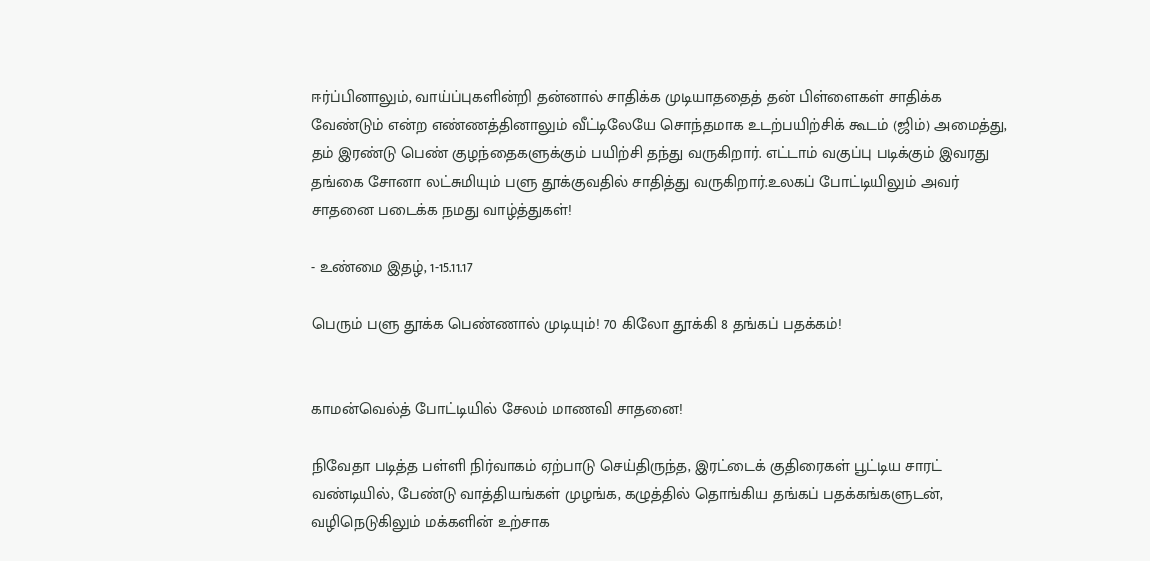ஈர்ப்பினாலும், வாய்ப்புகளின்றி தன்னால் சாதிக்க முடியாததைத் தன் பிள்ளைகள் சாதிக்க வேண்டும் என்ற எண்ணத்தினாலும் வீட்டிலேயே சொந்தமாக உடற்பயிற்சிக் கூடம் (ஜிம்) அமைத்து, தம் இரண்டு பெண் குழந்தைகளுக்கும் பயிற்சி தந்து வருகிறார். எட்டாம் வகுப்பு படிக்கும் இவரது தங்கை சோனா லட்சுமியும் பளு தூக்குவதில் சாதித்து வருகிறார்.உலகப் போட்டியிலும் அவர் சாதனை படைக்க நமது வாழ்த்துகள்!

- உண்மை இதழ், 1-15.11.17

பெரும் பளு தூக்க பெண்ணால் முடியும்! 70 கிலோ தூக்கி 8 தங்கப் பதக்கம்!


காமன்வெல்த் போட்டியில் சேலம் மாணவி சாதனை!

நிவேதா படித்த பள்ளி நிர்வாகம் ஏற்பாடு செய்திருந்த, இரட்டைக் குதிரைகள் பூட்டிய சாரட் வண்டியில், பேண்டு வாத்தியங்கள் முழங்க, கழுத்தில் தொங்கிய தங்கப் பதக்கங்களுடன், வழிநெடுகிலும் மக்களின் உற்சாக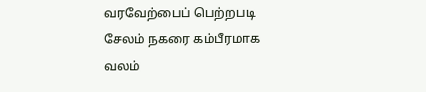வரவேற்பைப் பெற்றபடி சேலம் நகரை கம்பீரமாக வலம்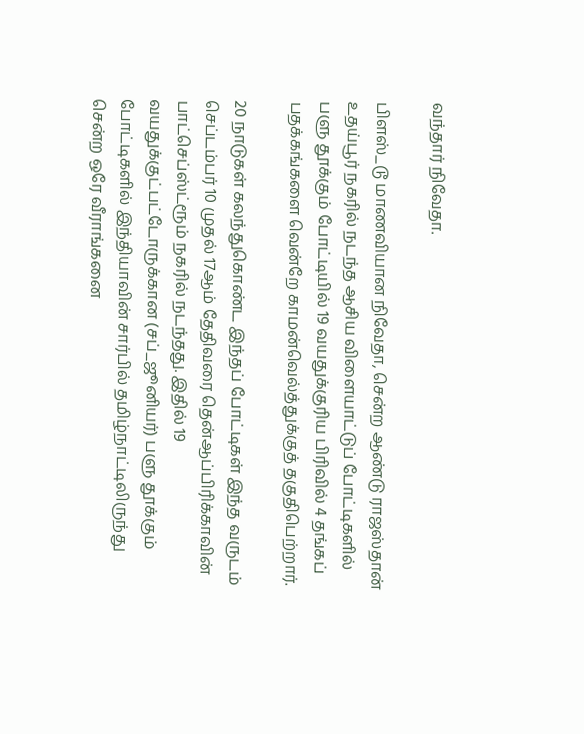வந்தார் நிவேதா.

பிளஸ்_டூ மாணவியான நிவேதா, சென்ற ஆண்டு ராஜஸ்தான் உதய்பூர் நகரில் நடந்த ஆசிய விளையாட்டுப் போட்டிகளில் பளு தூக்கும் போட்டியில் 19 வயதுக்குரிய பிரிவில் 4 தங்கப் பதக்கங்களை வென்றே காமன்வெல்த்துக்குத் தகுதிபெற்றார்.

20 நாடுகள் கலந்துகொண்ட இந்தப் போட்டிகள் இந்த வருடம் செப்டம்பர் 10 முதல் 17ஆம் தேதிவரை தென்ஆப்பிரிக்காவின் பாட்செப்ஸ்ட்ரூம் நகரில் நடந்தது. இதில் 19 வயதுக்குட்பட்டோருக்கான (சப்_ஜூனியர்) பளு தூக்கும் போட்டிகளில் இந்தியாவின் சார்பில் தமிழ்நாட்டிலிருந்து சென்ற ஒரே வீராங்கனை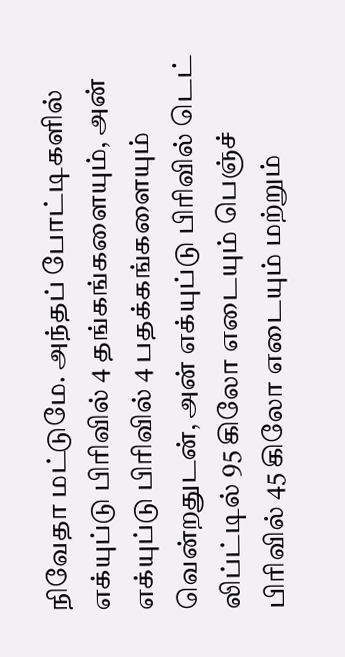நிவேதா மட்டுமே. அந்தப் போட்டிகளில் எக்யுப்டு பிரிவில் 4 தங்கங்களையும், அன் எக்யுப்டு பிரிவில் 4 பதக்கங்களையும் வென்றதுடன், அன் எக்யுப்டு பிரிவில் டெட் லிப்ட்டில் 95 கிலோ எடையும் பெஞ்ச் பிரிவில் 45 கிலோ எடையும் மற்றும்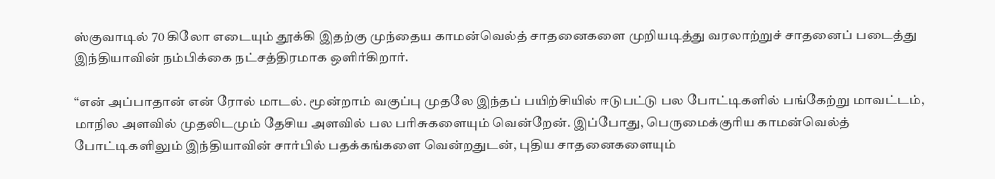ஸ்குவாடில் 70 கிலோ எடையும் தூக்கி இதற்கு முந்தைய காமன்வெல்த் சாதனைகளை முறியடித்து வரலாற்றுச் சாதனைப் படைத்து இந்தியாவின் நம்பிக்கை நட்சத்திரமாக ஒளிர்கிறார்.

“என் அப்பாதான் என் ரோல் மாடல். மூன்றாம் வகுப்பு முதலே இந்தப் பயிற்சியில் ஈடுபட்டு பல போட்டிகளில் பங்கேற்று மாவட்டம், மாநில அளவில் முதலிடமும் தேசிய அளவில் பல பரிசுகளையும் வென்றேன். இப்போது, பெருமைக்குரிய காமன்வெல்த் போட்டிகளிலும் இந்தியாவின் சார்பில் பதக்கங்களை வென்றதுடன், புதிய சாதனைகளையும்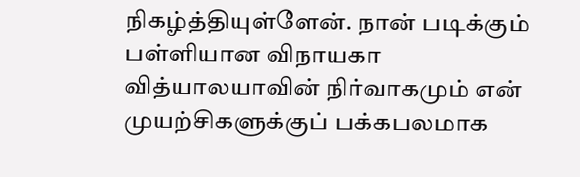நிகழ்த்தியுள்ளேன். நான் படிக்கும் பள்ளியான விநாயகா வித்யாலயாவின் நிர்வாகமும் என் முயற்சிகளுக்குப் பக்கபலமாக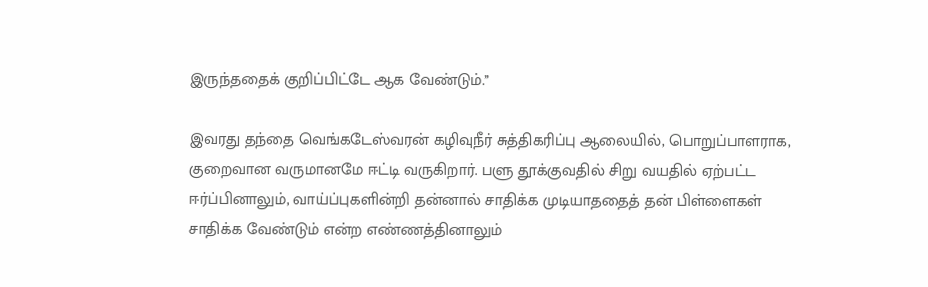இருந்ததைக் குறிப்பிட்டே ஆக வேண்டும்.’’

இவரது தந்தை வெங்கடேஸ்வரன் கழிவுநீர் சுத்திகரிப்பு ஆலையில், பொறுப்பாளராக, குறைவான வருமானமே ஈட்டி வருகிறார். பளு தூக்குவதில் சிறு வயதில் ஏற்பட்ட ஈர்ப்பினாலும், வாய்ப்புகளின்றி தன்னால் சாதிக்க முடியாததைத் தன் பிள்ளைகள் சாதிக்க வேண்டும் என்ற எண்ணத்தினாலும்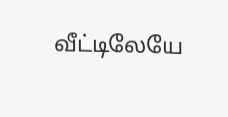வீட்டிலேயே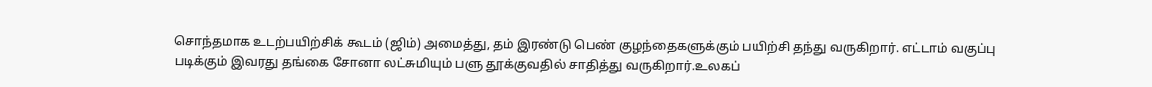சொந்தமாக உடற்பயிற்சிக் கூடம் (ஜிம்) அமைத்து, தம் இரண்டு பெண் குழந்தைகளுக்கும் பயிற்சி தந்து வருகிறார். எட்டாம் வகுப்பு படிக்கும் இவரது தங்கை சோனா லட்சுமியும் பளு தூக்குவதில் சாதித்து வருகிறார்.உலகப்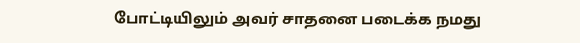போட்டியிலும் அவர் சாதனை படைக்க நமது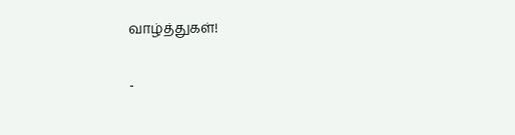வாழ்த்துகள்!

-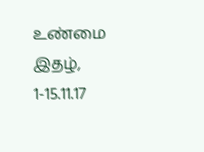உண்மை இதழ், 1-15.11.17